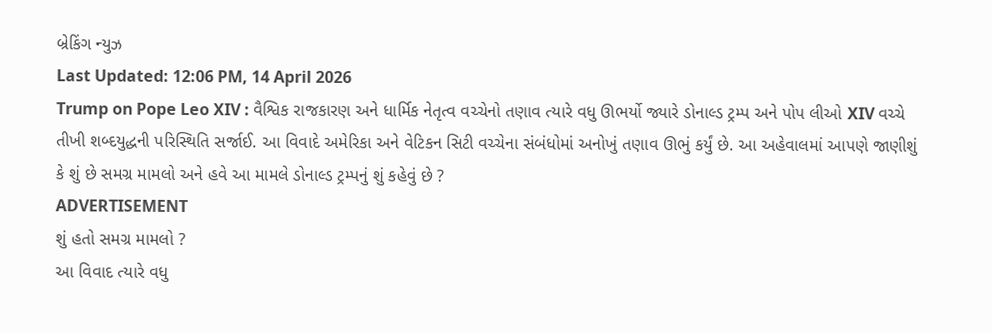બ્રેકિંગ ન્યુઝ
Last Updated: 12:06 PM, 14 April 2026
Trump on Pope Leo XIV : વૈશ્વિક રાજકારણ અને ધાર્મિક નેતૃત્વ વચ્ચેનો તણાવ ત્યારે વધુ ઊભર્યો જ્યારે ડોનાલ્ડ ટ્રમ્પ અને પોપ લીઓ XIV વચ્ચે તીખી શબ્દયુદ્ધની પરિસ્થિતિ સર્જાઈ. આ વિવાદે અમેરિકા અને વેટિકન સિટી વચ્ચેના સંબંધોમાં અનોખું તણાવ ઊભું કર્યું છે. આ અહેવાલમાં આપણે જાણીશું કે શું છે સમગ્ર મામલો અને હવે આ મામલે ડોનાલ્ડ ટ્રમ્પનું શું કહેવું છે ?
ADVERTISEMENT
શું હતો સમગ્ર મામલો ?
આ વિવાદ ત્યારે વધુ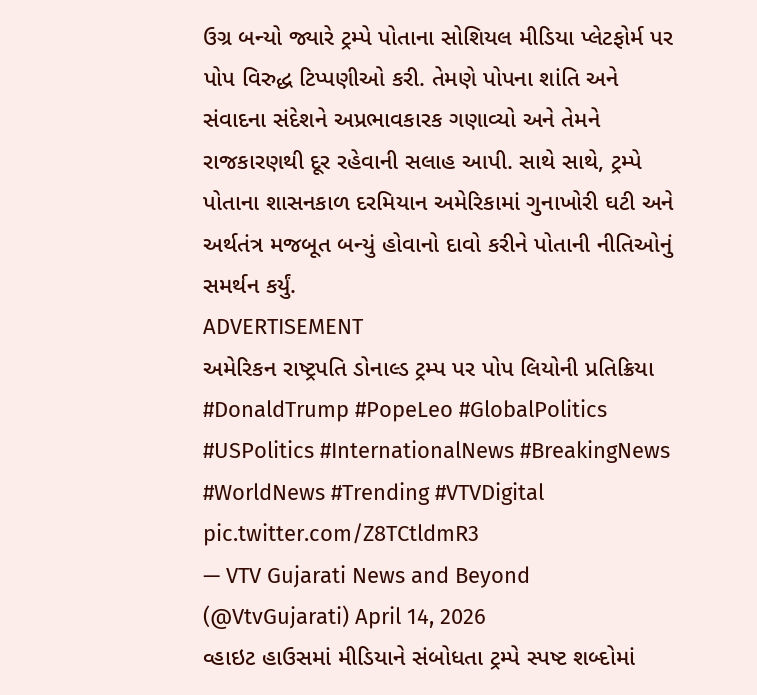ઉગ્ર બન્યો જ્યારે ટ્રમ્પે પોતાના સોશિયલ મીડિયા પ્લેટફોર્મ પર પોપ વિરુદ્ધ ટિપ્પણીઓ કરી. તેમણે પોપના શાંતિ અને સંવાદના સંદેશને અપ્રભાવકારક ગણાવ્યો અને તેમને રાજકારણથી દૂર રહેવાની સલાહ આપી. સાથે સાથે, ટ્રમ્પે પોતાના શાસનકાળ દરમિયાન અમેરિકામાં ગુનાખોરી ઘટી અને અર્થતંત્ર મજબૂત બન્યું હોવાનો દાવો કરીને પોતાની નીતિઓનું સમર્થન કર્યું.
ADVERTISEMENT
અમેરિકન રાષ્ટ્રપતિ ડોનાલ્ડ ટ્રમ્પ પર પોપ લિયોની પ્રતિક્રિયા #DonaldTrump #PopeLeo #GlobalPolitics #USPolitics #InternationalNews #BreakingNews #WorldNews #Trending #VTVDigital pic.twitter.com/Z8TCtldmR3
— VTV Gujarati News and Beyond (@VtvGujarati) April 14, 2026
વ્હાઇટ હાઉસમાં મીડિયાને સંબોધતા ટ્રમ્પે સ્પષ્ટ શબ્દોમાં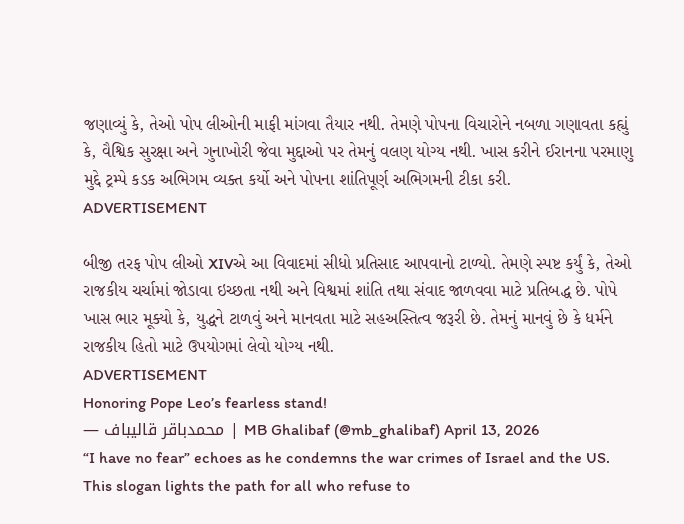જણાવ્યું કે, તેઓ પોપ લીઓની માફી માંગવા તૈયાર નથી. તેમણે પોપના વિચારોને નબળા ગણાવતા કહ્યું કે, વૈશ્વિક સુરક્ષા અને ગુનાખોરી જેવા મુદ્દાઓ પર તેમનું વલણ યોગ્ય નથી. ખાસ કરીને ઈરાનના પરમાણુ મુદ્દે ટ્રમ્પે કડક અભિગમ વ્યક્ત કર્યો અને પોપના શાંતિપૂર્ણ અભિગમની ટીકા કરી.
ADVERTISEMENT

બીજી તરફ પોપ લીઓ XIVએ આ વિવાદમાં સીધો પ્રતિસાદ આપવાનો ટાળ્યો. તેમણે સ્પષ્ટ કર્યું કે, તેઓ રાજકીય ચર્ચામાં જોડાવા ઇચ્છતા નથી અને વિશ્વમાં શાંતિ તથા સંવાદ જાળવવા માટે પ્રતિબદ્ધ છે. પોપે ખાસ ભાર મૂક્યો કે, યુદ્ધને ટાળવું અને માનવતા માટે સહઅસ્તિત્વ જરૂરી છે. તેમનું માનવું છે કે ધર્મને રાજકીય હિતો માટે ઉપયોગમાં લેવો યોગ્ય નથી.
ADVERTISEMENT
Honoring Pope Leo’s fearless stand!
— محمدباقر قالیباف | MB Ghalibaf (@mb_ghalibaf) April 13, 2026
“I have no fear” echoes as he condemns the war crimes of Israel and the US.
This slogan lights the path for all who refuse to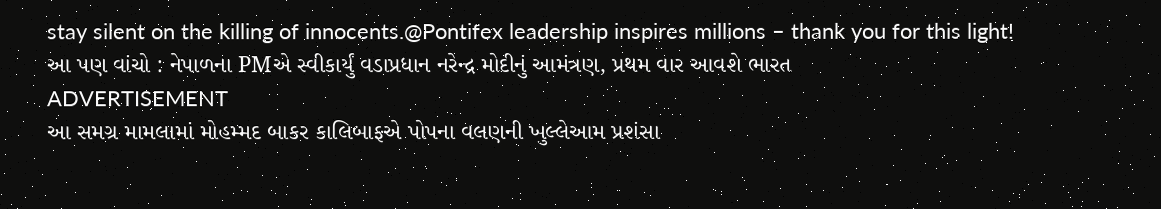stay silent on the killing of innocents.@Pontifex leadership inspires millions – thank you for this light!
આ પણ વાંચો : નેપાળના PMએ સ્વીકાર્યું વડાપ્રધાન નરેન્દ્ર મોદીનું આમંત્રણ, પ્રથમ વાર આવશે ભારત
ADVERTISEMENT
આ સમગ્ર મામલામાં મોહમ્મદ બાકર કાલિબાફએ પોપના વલણની ખુલ્લેઆમ પ્રશંસા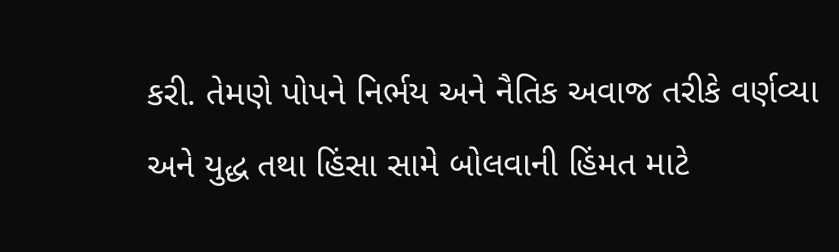કરી. તેમણે પોપને નિર્ભય અને નૈતિક અવાજ તરીકે વર્ણવ્યા અને યુદ્ધ તથા હિંસા સામે બોલવાની હિંમત માટે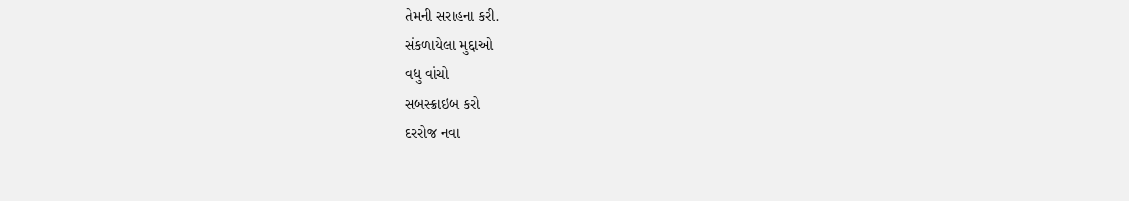તેમની સરાહના કરી.
સંકળાયેલા મુદ્દાઓ
વધુ વાંચો
સબસ્ક્રાઇબ કરો
દરરોજ નવા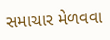સમાચાર મેળવવા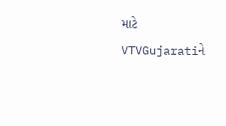માટે VTVGujaratiને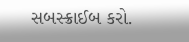સબસ્ક્રાઈબ કરો.